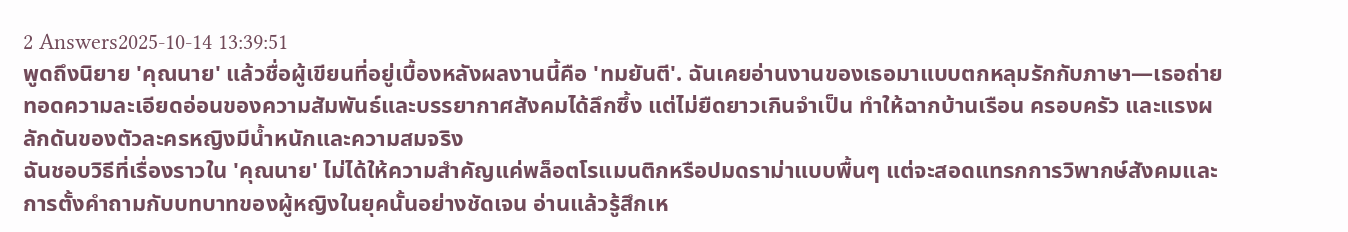2 Answers2025-10-14 13:39:51
พูดถึงนิยาย 'คุณนาย' แล้วชื่อผู้เขียนที่อยู่เบื้องหลังผลงานนี้คือ 'ทมยันตี'. ฉันเคยอ่านงานของเธอมาแบบตกหลุมรักกับภาษา—เธอถ่ายทอดความละเอียดอ่อนของความสัมพันธ์และบรรยากาศสังคมได้ลึกซึ้ง แต่ไม่ยืดยาวเกินจำเป็น ทำให้ฉากบ้านเรือน ครอบครัว และแรงผลักดันของตัวละครหญิงมีน้ำหนักและความสมจริง
ฉันชอบวิธีที่เรื่องราวใน 'คุณนาย' ไม่ได้ให้ความสำคัญแค่พล็อตโรแมนติกหรือปมดราม่าแบบพื้นๆ แต่จะสอดแทรกการวิพากษ์สังคมและการตั้งคำถามกับบทบาทของผู้หญิงในยุคนั้นอย่างชัดเจน อ่านแล้วรู้สึกเห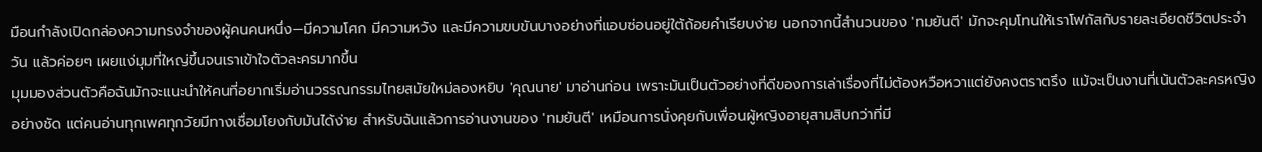มือนกำลังเปิดกล่องความทรงจำของผู้คนคนหนึ่ง—มีความโศก มีความหวัง และมีความขบขันบางอย่างที่แอบซ่อนอยู่ใต้ถ้อยคำเรียบง่าย นอกจากนี้สำนวนของ 'ทมยันตี' มักจะคุมโทนให้เราโฟกัสกับรายละเอียดชีวิตประจำวัน แล้วค่อยๆ เผยแง่มุมที่ใหญ่ขึ้นจนเราเข้าใจตัวละครมากขึ้น
มุมมองส่วนตัวคือฉันมักจะแนะนำให้คนที่อยากเริ่มอ่านวรรณกรรมไทยสมัยใหม่ลองหยิบ 'คุณนาย' มาอ่านก่อน เพราะมันเป็นตัวอย่างที่ดีของการเล่าเรื่องที่ไม่ต้องหวือหวาแต่ยังคงตราตรึง แม้จะเป็นงานที่เน้นตัวละครหญิงอย่างชัด แต่คนอ่านทุกเพศทุกวัยมีทางเชื่อมโยงกับมันได้ง่าย สำหรับฉันแล้วการอ่านงานของ 'ทมยันตี' เหมือนการนั่งคุยกับเพื่อนผู้หญิงอายุสามสิบกว่าที่มี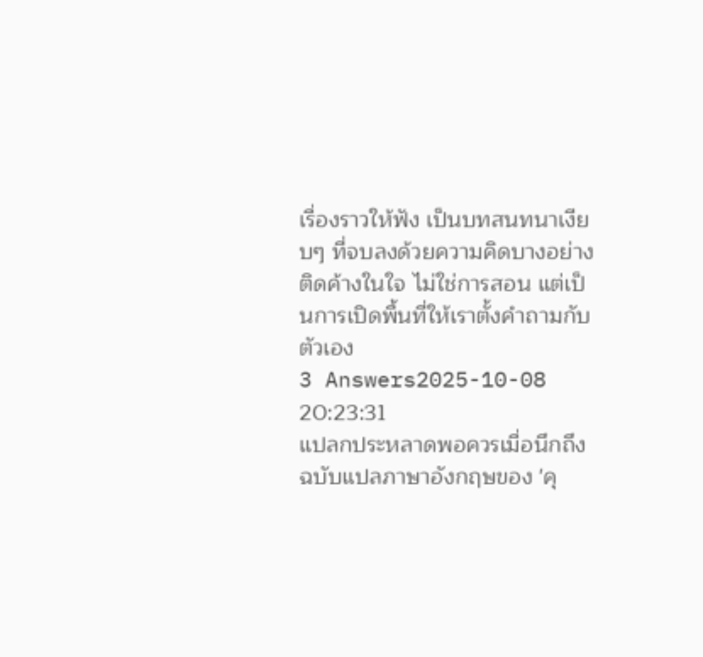เรื่องราวให้ฟัง เป็นบทสนทนาเงียบๆ ที่จบลงด้วยความคิดบางอย่างติดค้างในใจ ไม่ใช่การสอน แต่เป็นการเปิดพื้นที่ให้เราตั้งคำถามกับตัวเอง
3 Answers2025-10-08 20:23:31
แปลกประหลาดพอควรเมื่อนึกถึงฉบับแปลภาษาอังกฤษของ 'คุ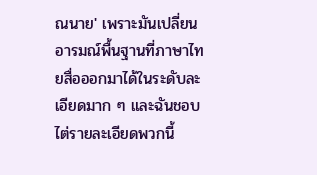ณนาย' เพราะมันเปลี่ยนอารมณ์พื้นฐานที่ภาษาไทยสื่อออกมาได้ในระดับละเอียดมาก ๆ และฉันชอบไต่รายละเอียดพวกนี้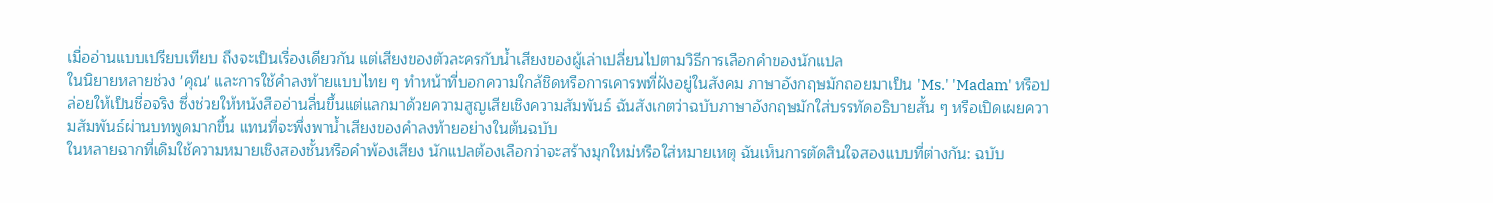เมื่ออ่านแบบเปรียบเทียบ ถึงจะเป็นเรื่องเดียวกัน แต่เสียงของตัวละครกับน้ำเสียงของผู้เล่าเปลี่ยนไปตามวิธีการเลือกคำของนักแปล
ในนิยายหลายช่วง 'คุณ' และการใช้คำลงท้ายแบบไทย ๆ ทำหน้าที่บอกความใกล้ชิดหรือการเคารพที่ฝังอยู่ในสังคม ภาษาอังกฤษมักถอยมาเป็น 'Ms.' 'Madam' หรือปล่อยให้เป็นชื่อจริง ซึ่งช่วยให้หนังสืออ่านลื่นขึ้นแต่แลกมาด้วยความสูญเสียเชิงความสัมพันธ์ ฉันสังเกตว่าฉบับภาษาอังกฤษมักใส่บรรทัดอธิบายสั้น ๆ หรือเปิดเผยความสัมพันธ์ผ่านบทพูดมากขึ้น แทนที่จะพึ่งพาน้ำเสียงของคำลงท้ายอย่างในต้นฉบับ
ในหลายฉากที่เดิมใช้ความหมายเชิงสองชั้นหรือคำพ้องเสียง นักแปลต้องเลือกว่าจะสร้างมุกใหม่หรือใส่หมายเหตุ ฉันเห็นการตัดสินใจสองแบบที่ต่างกัน: ฉบับ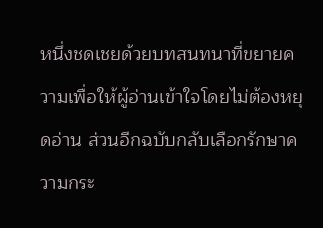หนึ่งชดเชยด้วยบทสนทนาที่ขยายความเพื่อให้ผู้อ่านเข้าใจโดยไม่ต้องหยุดอ่าน ส่วนอีกฉบับกลับเลือกรักษาความกระ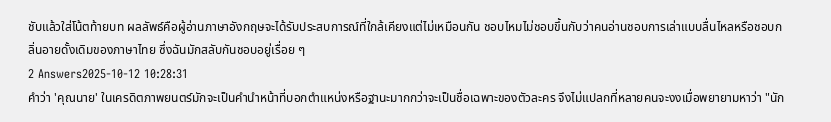ชับแล้วใส่โน้ตท้ายบท ผลลัพธ์คือผู้อ่านภาษาอังกฤษจะได้รับประสบการณ์ที่ใกล้เคียงแต่ไม่เหมือนกัน ชอบไหมไม่ชอบขึ้นกับว่าคนอ่านชอบการเล่าแบบลื่นไหลหรือชอบกลิ่นอายดั้งเดิมของภาษาไทย ซึ่งฉันมักสลับกันชอบอยู่เรื่อย ๆ
2 Answers2025-10-12 10:28:31
คำว่า 'คุณนาย' ในเครดิตภาพยนตร์มักจะเป็นคำนำหน้าที่บอกตำแหน่งหรือฐานะมากกว่าจะเป็นชื่อเฉพาะของตัวละคร จึงไม่แปลกที่หลายคนจะงงเมื่อพยายามหาว่า "นัก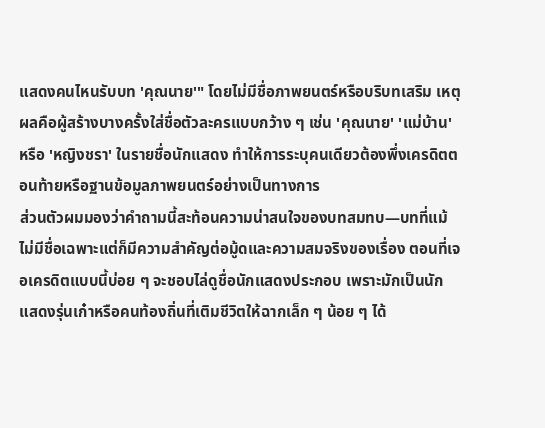แสดงคนไหนรับบท 'คุณนาย'" โดยไม่มีชื่อภาพยนตร์หรือบริบทเสริม เหตุผลคือผู้สร้างบางครั้งใส่ชื่อตัวละครแบบกว้าง ๆ เช่น 'คุณนาย' 'แม่บ้าน' หรือ 'หญิงชรา' ในรายชื่อนักแสดง ทำให้การระบุคนเดียวต้องพึ่งเครดิตตอนท้ายหรือฐานข้อมูลภาพยนตร์อย่างเป็นทางการ
ส่วนตัวผมมองว่าคำถามนี้สะท้อนความน่าสนใจของบทสมทบ—บทที่แม้ไม่มีชื่อเฉพาะแต่ก็มีความสำคัญต่อมู้ดและความสมจริงของเรื่อง ตอนที่เจอเครดิตแบบนี้บ่อย ๆ จะชอบไล่ดูชื่อนักแสดงประกอบ เพราะมักเป็นนักแสดงรุ่นเก๋าหรือคนท้องถิ่นที่เติมชีวิตให้ฉากเล็ก ๆ น้อย ๆ ได้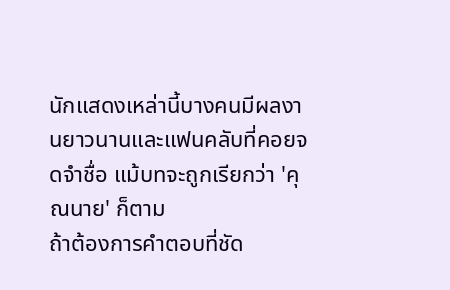นักแสดงเหล่านี้บางคนมีผลงานยาวนานและแฟนคลับที่คอยจดจำชื่อ แม้บทจะถูกเรียกว่า 'คุณนาย' ก็ตาม
ถ้าต้องการคำตอบที่ชัด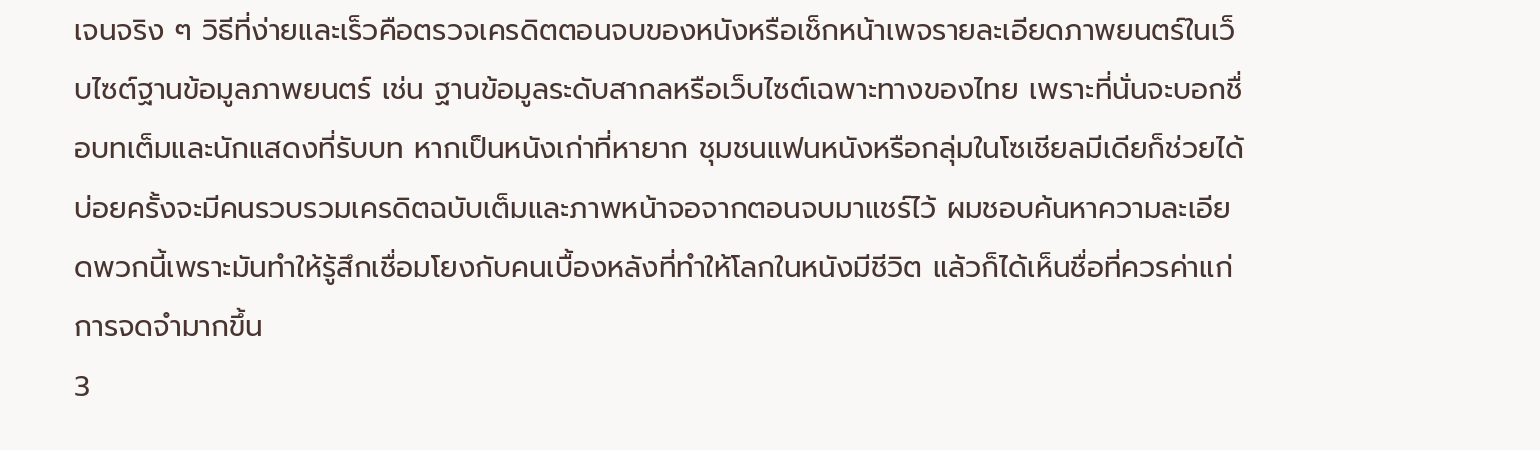เจนจริง ๆ วิธีที่ง่ายและเร็วคือตรวจเครดิตตอนจบของหนังหรือเช็กหน้าเพจรายละเอียดภาพยนตร์ในเว็บไซต์ฐานข้อมูลภาพยนตร์ เช่น ฐานข้อมูลระดับสากลหรือเว็บไซต์เฉพาะทางของไทย เพราะที่นั่นจะบอกชื่อบทเต็มและนักแสดงที่รับบท หากเป็นหนังเก่าที่หายาก ชุมชนแฟนหนังหรือกลุ่มในโซเชียลมีเดียก็ช่วยได้ บ่อยครั้งจะมีคนรวบรวมเครดิตฉบับเต็มและภาพหน้าจอจากตอนจบมาแชร์ไว้ ผมชอบค้นหาความละเอียดพวกนี้เพราะมันทำให้รู้สึกเชื่อมโยงกับคนเบื้องหลังที่ทำให้โลกในหนังมีชีวิต แล้วก็ได้เห็นชื่อที่ควรค่าแก่การจดจำมากขึ้น
3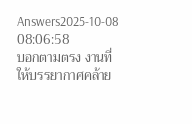Answers2025-10-08 08:06:58
บอกตามตรง งานที่ให้บรรยากาศคล้าย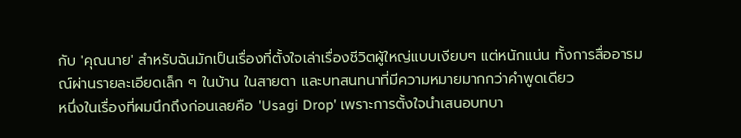กับ 'คุณนาย' สำหรับฉันมักเป็นเรื่องที่ตั้งใจเล่าเรื่องชีวิตผู้ใหญ่แบบเงียบๆ แต่หนักแน่น ทั้งการสื่ออารมณ์ผ่านรายละเอียดเล็ก ๆ ในบ้าน ในสายตา และบทสนทนาที่มีความหมายมากกว่าคำพูดเดียว
หนึ่งในเรื่องที่ผมนึกถึงก่อนเลยคือ 'Usagi Drop' เพราะการตั้งใจนำเสนอบทบา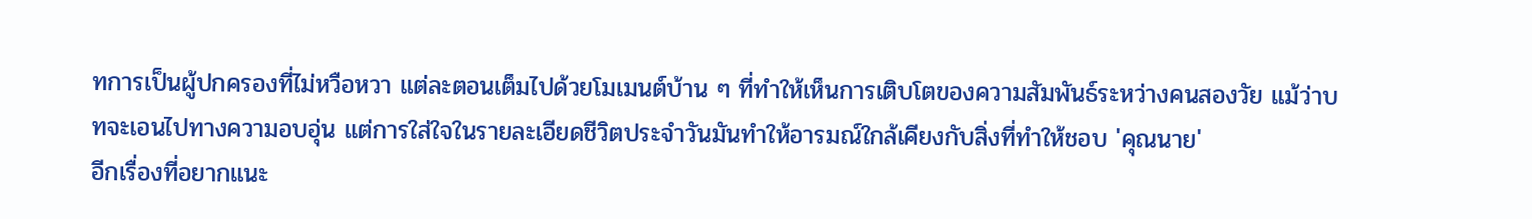ทการเป็นผู้ปกครองที่ไม่หวือหวา แต่ละตอนเต็มไปด้วยโมเมนต์บ้าน ๆ ที่ทำให้เห็นการเติบโตของความสัมพันธ์ระหว่างคนสองวัย แม้ว่าบทจะเอนไปทางความอบอุ่น แต่การใส่ใจในรายละเอียดชีวิตประจำวันมันทำให้อารมณ์ใกล้เคียงกับสิ่งที่ทำให้ชอบ 'คุณนาย'
อีกเรื่องที่อยากแนะ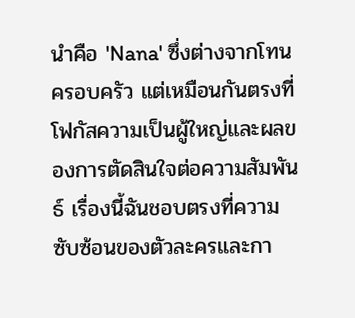นำคือ 'Nana' ซึ่งต่างจากโทนครอบครัว แต่เหมือนกันตรงที่โฟกัสความเป็นผู้ใหญ่และผลของการตัดสินใจต่อความสัมพันธ์ เรื่องนี้ฉันชอบตรงที่ความซับซ้อนของตัวละครและกา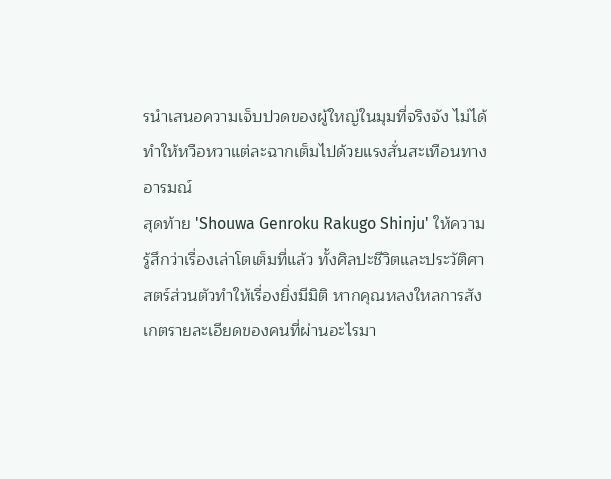รนำเสนอความเจ็บปวดของผู้ใหญ่ในมุมที่จริงจัง ไม่ได้ทำให้หวือหวาแต่ละฉากเต็มไปด้วยแรงสั่นสะเทือนทางอารมณ์
สุดท้าย 'Shouwa Genroku Rakugo Shinju' ให้ความรู้สึกว่าเรื่องเล่าโตเต็มที่แล้ว ทั้งศิลปะชีวิตและประวัติศาสตร์ส่วนตัวทำให้เรื่องยิ่งมีมิติ หากคุณหลงใหลการสังเกตรายละเอียดของคนที่ผ่านอะไรมา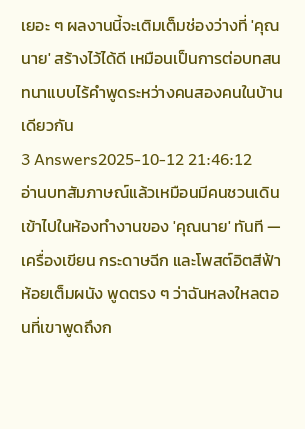เยอะ ๆ ผลงานนี้จะเติมเต็มช่องว่างที่ 'คุณนาย' สร้างไว้ได้ดี เหมือนเป็นการต่อบทสนทนาแบบไร้คำพูดระหว่างคนสองคนในบ้านเดียวกัน
3 Answers2025-10-12 21:46:12
อ่านบทสัมภาษณ์แล้วเหมือนมีคนชวนเดินเข้าไปในห้องทำงานของ 'คุณนาย' ทันที — เครื่องเขียน กระดาษฉีก และโพสต์อิตสีฟ้าห้อยเต็มผนัง พูดตรง ๆ ว่าฉันหลงใหลตอนที่เขาพูดถึงก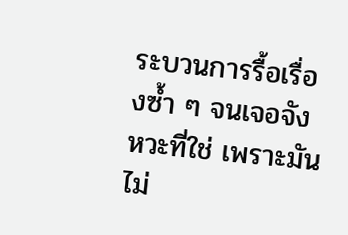ระบวนการรื้อเรื่องซ้ำ ๆ จนเจอจังหวะที่ใช่ เพราะมันไม่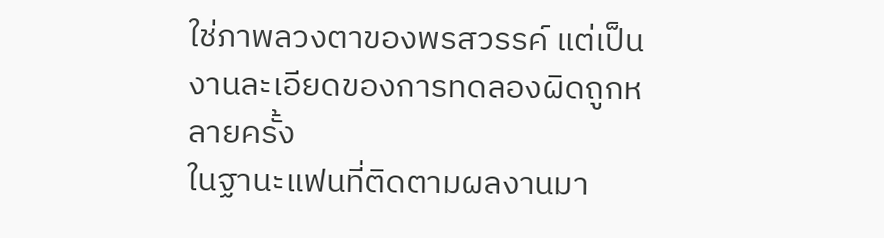ใช่ภาพลวงตาของพรสวรรค์ แต่เป็นงานละเอียดของการทดลองผิดถูกหลายครั้ง
ในฐานะแฟนที่ติดตามผลงานมา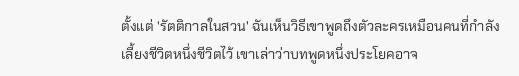ตั้งแต่ 'รัตติกาลในสวน' ฉันเห็นวิธีเขาพูดถึงตัวละครเหมือนคนที่กำลังเลี้ยงชีวิตหนึ่งชีวิตไว้ เขาเล่าว่าบทพูดหนึ่งประโยคอาจ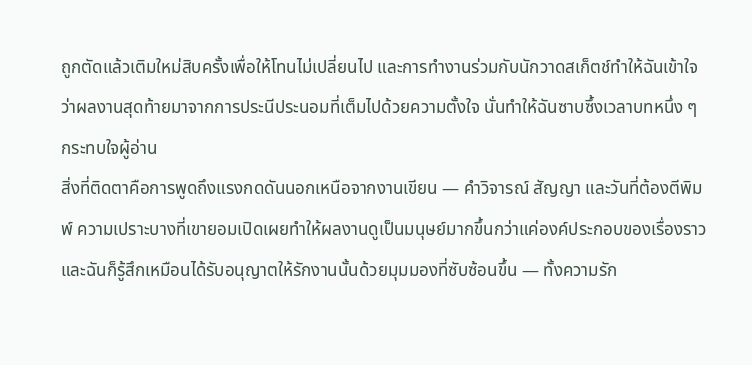ถูกตัดแล้วเติมใหม่สิบครั้งเพื่อให้โทนไม่เปลี่ยนไป และการทำงานร่วมกับนักวาดสเก็ตช์ทำให้ฉันเข้าใจว่าผลงานสุดท้ายมาจากการประนีประนอมที่เต็มไปด้วยความตั้งใจ นั่นทำให้ฉันซาบซึ้งเวลาบทหนึ่ง ๆ กระทบใจผู้อ่าน
สิ่งที่ติดตาคือการพูดถึงแรงกดดันนอกเหนือจากงานเขียน — คำวิจารณ์ สัญญา และวันที่ต้องตีพิมพ์ ความเปราะบางที่เขายอมเปิดเผยทำให้ผลงานดูเป็นมนุษย์มากขึ้นกว่าแค่องค์ประกอบของเรื่องราว และฉันก็รู้สึกเหมือนได้รับอนุญาตให้รักงานนั้นด้วยมุมมองที่ซับซ้อนขึ้น — ทั้งความรัก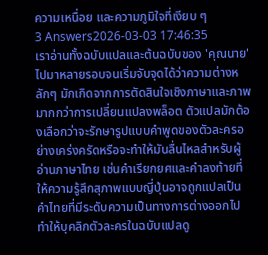ความเหนื่อย และความภูมิใจที่เงียบ ๆ
3 Answers2026-03-03 17:46:35
เราอ่านทั้งฉบับแปลและต้นฉบับของ 'คุณนาย' ไปมาหลายรอบจนเริ่มจับจุดได้ว่าความต่างหลักๆ มักเกิดจากการตัดสินใจเชิงภาษาและภาพมากกว่าการเปลี่ยนแปลงพล็อต ตัวแปลมักต้องเลือกว่าจะรักษารูปแบบคำพูดของตัวละครอย่างเคร่งครัดหรือจะทำให้มันลื่นไหลสำหรับผู้อ่านภาษาไทย เช่นคำเรียกยศและคำลงท้ายที่ให้ความรู้สึกสุภาพแบบญี่ปุ่นอาจถูกแปลเป็นคำไทยที่มีระดับความเป็นทางการต่างออกไป ทำให้บุคลิกตัวละครในฉบับแปลดู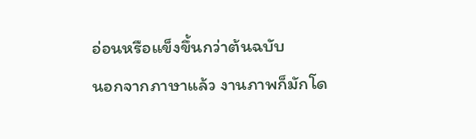อ่อนหรือแข็งขึ้นกว่าต้นฉบับ
นอกจากภาษาแล้ว งานภาพก็มักโด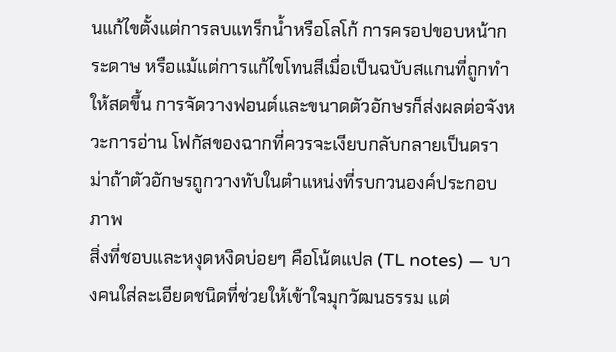นแก้ไขตั้งแต่การลบแทร็กน้ำหรือโลโก้ การครอปขอบหน้ากระดาษ หรือแม้แต่การแก้ไขโทนสีเมื่อเป็นฉบับสแกนที่ถูกทำให้สดขึ้น การจัดวางฟอนต์และขนาดตัวอักษรก็ส่งผลต่อจังหวะการอ่าน โฟกัสของฉากที่ควรจะเงียบกลับกลายเป็นดราม่าถ้าตัวอักษรถูกวางทับในตำแหน่งที่รบกวนองค์ประกอบภาพ
สิ่งที่ชอบและหงุดหงิดบ่อยๆ คือโน้ตแปล (TL notes) — บางคนใส่ละเอียดชนิดที่ช่วยให้เข้าใจมุกวัฒนธรรม แต่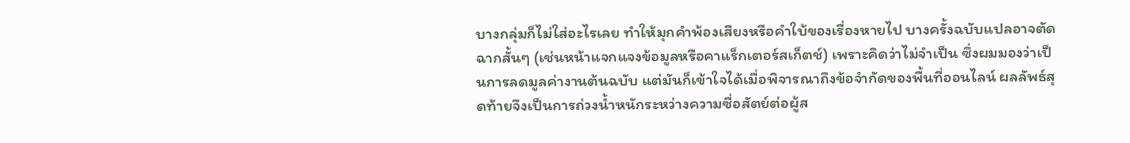บางกลุ่มก็ไม่ใส่อะไรเลย ทำให้มุกคำพ้องเสียงหรือคำใบ้ของเรื่องหายไป บางครั้งฉบับแปลอาจตัดฉากสั้นๆ (เช่นหน้าแจกแจงข้อมูลหรือคาแร็กเตอร์สเก็ตช์) เพราะคิดว่าไม่จำเป็น ซึ่งผมมองว่าเป็นการลดมูลค่างานต้นฉบับ แต่มันก็เข้าใจได้เมื่อพิจารณาถึงข้อจำกัดของพื้นที่ออนไลน์ ผลลัพธ์สุดท้ายจึงเป็นการถ่วงน้ำหนักระหว่างความซื่อสัตย์ต่อผู้ส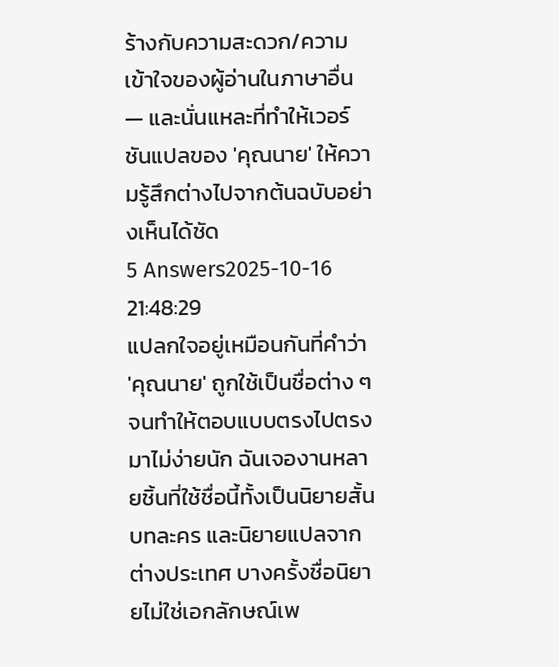ร้างกับความสะดวก/ความเข้าใจของผู้อ่านในภาษาอื่น — และนั่นแหละที่ทำให้เวอร์ชันแปลของ 'คุณนาย' ให้ความรู้สึกต่างไปจากต้นฉบับอย่างเห็นได้ชัด
5 Answers2025-10-16 21:48:29
แปลกใจอยู่เหมือนกันที่คำว่า 'คุณนาย' ถูกใช้เป็นชื่อต่าง ๆ จนทำให้ตอบแบบตรงไปตรงมาไม่ง่ายนัก ฉันเจองานหลายชิ้นที่ใช้ชื่อนี้ทั้งเป็นนิยายสั้น บทละคร และนิยายแปลจากต่างประเทศ บางครั้งชื่อนิยายไม่ใช่เอกลักษณ์เพ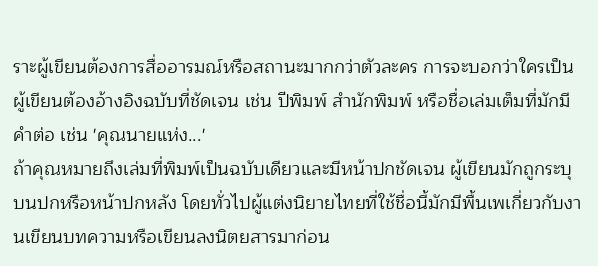ราะผู้เขียนต้องการสื่ออารมณ์หรือสถานะมากกว่าตัวละคร การจะบอกว่าใครเป็นผู้เขียนต้องอ้างอิงฉบับที่ชัดเจน เช่น ปีพิมพ์ สำนักพิมพ์ หรือชื่อเล่มเต็มที่มักมีคำต่อ เช่น 'คุณนายแห่ง...'
ถ้าคุณหมายถึงเล่มที่พิมพ์เป็นฉบับเดียวและมีหน้าปกชัดเจน ผู้เขียนมักถูกระบุบนปกหรือหน้าปกหลัง โดยทั่วไปผู้แต่งนิยายไทยที่ใช้ชื่อนี้มักมีพื้นเพเกี่ยวกับงานเขียนบทความหรือเขียนลงนิตยสารมาก่อน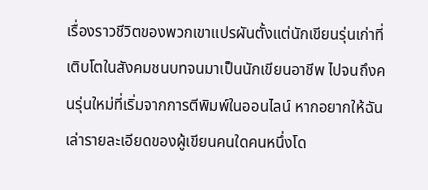เรื่องราวชีวิตของพวกเขาแปรผันตั้งแต่นักเขียนรุ่นเก่าที่เติบโตในสังคมชนบทจนมาเป็นนักเขียนอาชีพ ไปจนถึงคนรุ่นใหม่ที่เริ่มจากการตีพิมพ์ในออนไลน์ หากอยากให้ฉันเล่ารายละเอียดของผู้เขียนคนใดคนหนึ่งโด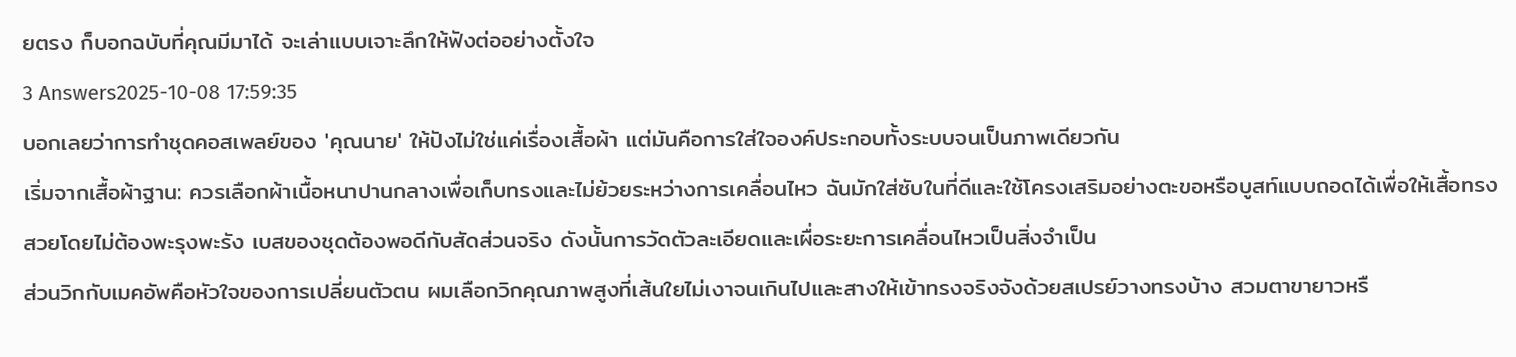ยตรง ก็บอกฉบับที่คุณมีมาได้ จะเล่าแบบเจาะลึกให้ฟังต่ออย่างตั้งใจ
3 Answers2025-10-08 17:59:35
บอกเลยว่าการทำชุดคอสเพลย์ของ 'คุณนาย' ให้ปังไม่ใช่แค่เรื่องเสื้อผ้า แต่มันคือการใส่ใจองค์ประกอบทั้งระบบจนเป็นภาพเดียวกัน
เริ่มจากเสื้อผ้าฐาน: ควรเลือกผ้าเนื้อหนาปานกลางเพื่อเก็บทรงและไม่ย้วยระหว่างการเคลื่อนไหว ฉันมักใส่ซับในที่ดีและใช้โครงเสริมอย่างตะขอหรือบูสท์แบบถอดได้เพื่อให้เสื้อทรงสวยโดยไม่ต้องพะรุงพะรัง เบสของชุดต้องพอดีกับสัดส่วนจริง ดังนั้นการวัดตัวละเอียดและเผื่อระยะการเคลื่อนไหวเป็นสิ่งจำเป็น
ส่วนวิกกับเมคอัพคือหัวใจของการเปลี่ยนตัวตน ผมเลือกวิกคุณภาพสูงที่เส้นใยไม่เงาจนเกินไปและสางให้เข้าทรงจริงจังด้วยสเปรย์วางทรงบ้าง สวมตาขายาวหรื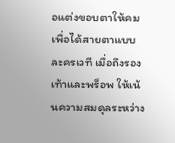อแต่งขอบตาให้คมเพื่อได้สายตาแบบละครเวที เมื่อถึงรองเท้าและพร็อพ ให้เน้นความสมดุลระหว่าง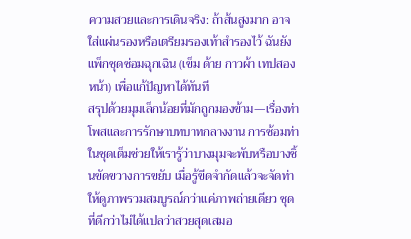ความสวยและการเดินจริง: ถ้าส้นสูงมาก อาจใส่แผ่นรองหรือเตรียมรองเท้าสำรองไว้ ฉันยังแพ็กชุดซ่อมฉุกเฉิน (เข็ม ด้าย กาวผ้า เทปสองหน้า) เพื่อแก้ปัญหาได้ทันที
สรุปด้วยมุมเล็กน้อยที่มักถูกมองข้าม—เรื่องท่าโพสและการรักษาบทบาทกลางงาน การซ้อมท่าในชุดเต็มช่วยให้เรารู้ว่าบางมุมจะพับหรือบางชิ้นขัดขวางการขยับ เมื่อรู้ขีดจำกัดแล้วจะจัดท่าให้ดูภาพรวมสมบูรณ์กว่าแค่ภาพถ่ายเดียว ชุดที่ดีกว่าไม่ได้แปลว่าสวยสุดเสมอ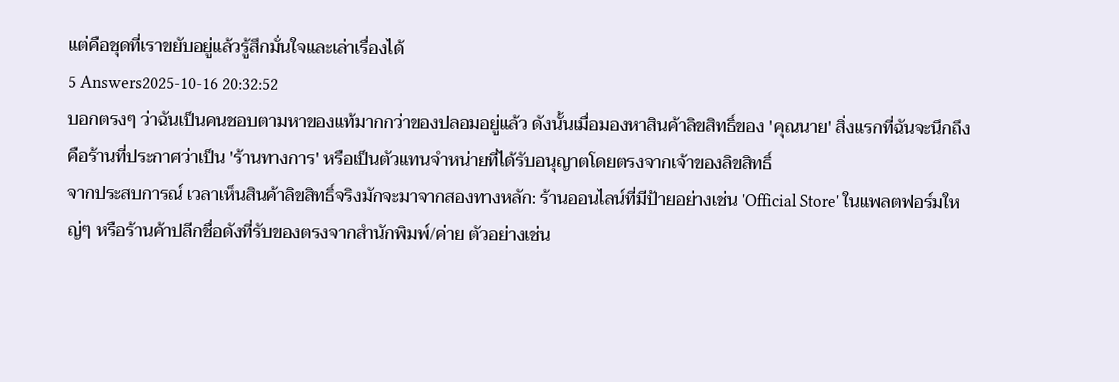แต่คือชุดที่เราขยับอยู่แล้วรู้สึกมั่นใจและเล่าเรื่องได้
5 Answers2025-10-16 20:32:52
บอกตรงๆ ว่าฉันเป็นคนชอบตามหาของแท้มากกว่าของปลอมอยู่แล้ว ดังนั้นเมื่อมองหาสินค้าลิขสิทธิ์ของ 'คุณนาย' สิ่งแรกที่ฉันจะนึกถึงคือร้านที่ประกาศว่าเป็น 'ร้านทางการ' หรือเป็นตัวแทนจำหน่ายที่ได้รับอนุญาตโดยตรงจากเจ้าของลิขสิทธิ์
จากประสบการณ์ เวลาเห็นสินค้าลิขสิทธิ์จริงมักจะมาจากสองทางหลัก: ร้านออนไลน์ที่มีป้ายอย่างเช่น 'Official Store' ในแพลตฟอร์มใหญ่ๆ หรือร้านค้าปลีกชื่อดังที่รับของตรงจากสำนักพิมพ์/ค่าย ตัวอย่างเช่น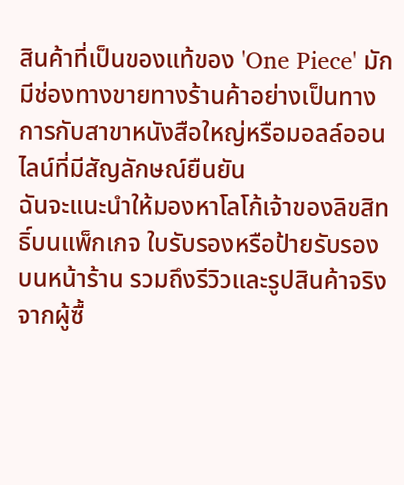สินค้าที่เป็นของแท้ของ 'One Piece' มักมีช่องทางขายทางร้านค้าอย่างเป็นทางการกับสาขาหนังสือใหญ่หรือมอลล์ออนไลน์ที่มีสัญลักษณ์ยืนยัน
ฉันจะแนะนำให้มองหาโลโก้เจ้าของลิขสิทธิ์บนแพ็กเกจ ใบรับรองหรือป้ายรับรองบนหน้าร้าน รวมถึงรีวิวและรูปสินค้าจริงจากผู้ซื้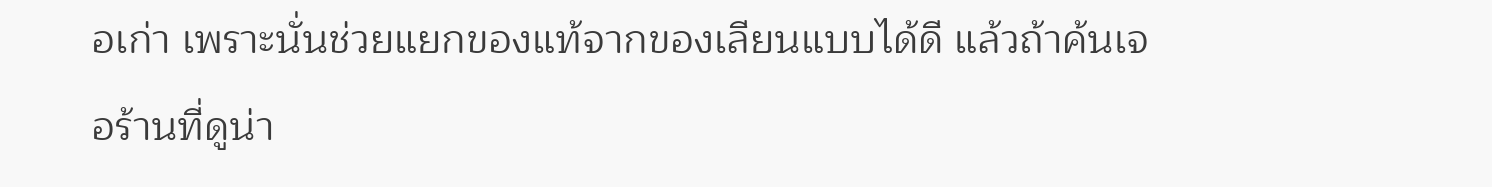อเก่า เพราะนั่นช่วยแยกของแท้จากของเลียนแบบได้ดี แล้วถ้าค้นเจอร้านที่ดูน่า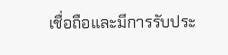เชื่อถือและมีการรับประ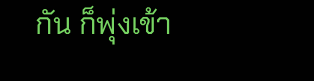กัน ก็พุ่งเข้า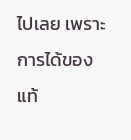ไปเลย เพราะการได้ของแท้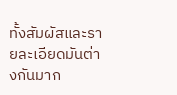ทั้งสัมผัสและรายละเอียดมันต่างกันมาก